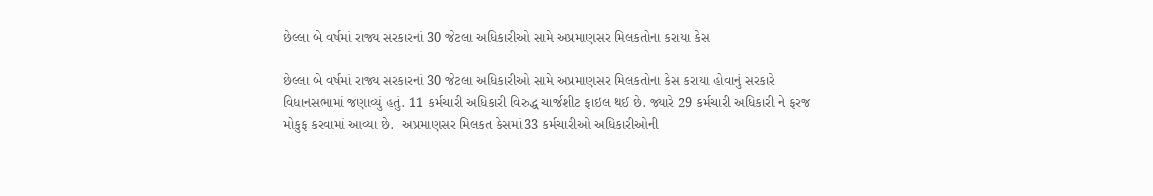છેલ્લા બે વર્ષમાં રાજ્ય સરકારનાં 30 જેટલા અધિકારીઓ સામે અપ્રમાણસર મિલકતોના કરાયા કેસ

છેલ્લા બે વર્ષમાં રાજ્ય સરકારનાં 30 જેટલા અધિકારીઓ સામે અપ્રમાણસર મિલકતોના કેસ કરાયા હોવાનું સરકારે વિધાનસભામાં જણાવ્યું હતું. 11 કર્મચારી અધિકારી વિરુદ્ધ ચાર્જશીટ ફાઇલ થઈ છે. જ્યારે 29 કર્મચારી અધિકારી ને ફરજ મોકુફ કરવામાં આવ્યા છે.  અપ્રમાણસર મિલકત કેસમાં33 કર્મચારીઓ અધિકારીઓની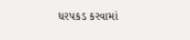ધરપકડ કરવામાં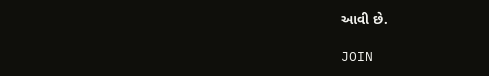આવી છે.

JOIN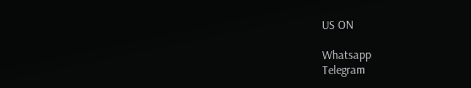US ON

Whatsapp
Telegram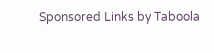Sponsored Links by Taboola